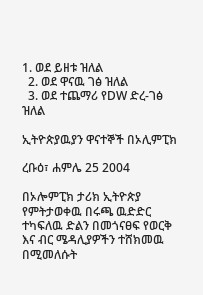1. ወደ ይዘቱ ዝለል
  2. ወደ ዋናዉ ገፅ ዝለል
  3. ወደ ተጨማሪ የDW ድረ-ገፅ ዝለል

ኢትዮጵያዉያን ዋናተኞች በኦሊምፒክ

ረቡዕ፣ ሐምሌ 25 2004

በኦሎምፒክ ታሪክ ኢትዮጵያ የምትታወቀዉ በሩጫ ዉድድር ተካፍለዉ ድልን በመጎናፀፍ የወርቅ እና ብር ሜዳሊያዎችን ተሸክመዉ በሚመለሱት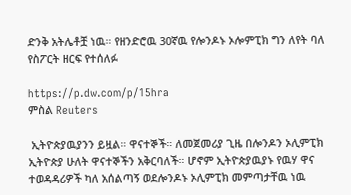ድንቅ አትሌቶቿ ነዉ። የዘንድሮዉ 30ኛዉ የሎንዶኑ ኦሎምፒክ ግን ለየት ባለ የስፖርት ዘርፍ የተሰለፉ

https://p.dw.com/p/15hra
ምስል Reuters

 ኢትዮጵያዉያንን ይዟል። ዋናተኞች። ለመጀመሪያ ጊዜ በሎንዶን ኦሊምፒክ ኢትዮጵያ ሁለት ዋናተኞችን አቅርባለች። ሆኖም ኢትዮጵያዉያኑ የዉሃ ዋና ተወዳዳሪዎች ካለ አሰልጣኝ ወደሎንዶኑ ኦሊምፒክ መምጣታቸዉ ነዉ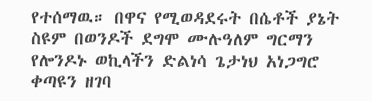የተሰማዉ። በዋና የሚወዳደሩት በሴቶች ያኔት ስዩም በወንዶች ደግሞ ሙሉዓለም ግርማን የሎንዶኑ ወኪላችን ድልነሳ ጌታነህ አነጋግሮ ቀጣዩን ዘገባ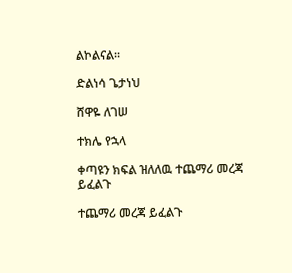ልኮልናል።

ድልነሳ ጌታነህ

ሸዋዬ ለገሠ

ተክሌ የኋላ

ቀጣዩን ክፍል ዝለለዉ ተጨማሪ መረጃ ይፈልጉ

ተጨማሪ መረጃ ይፈልጉ